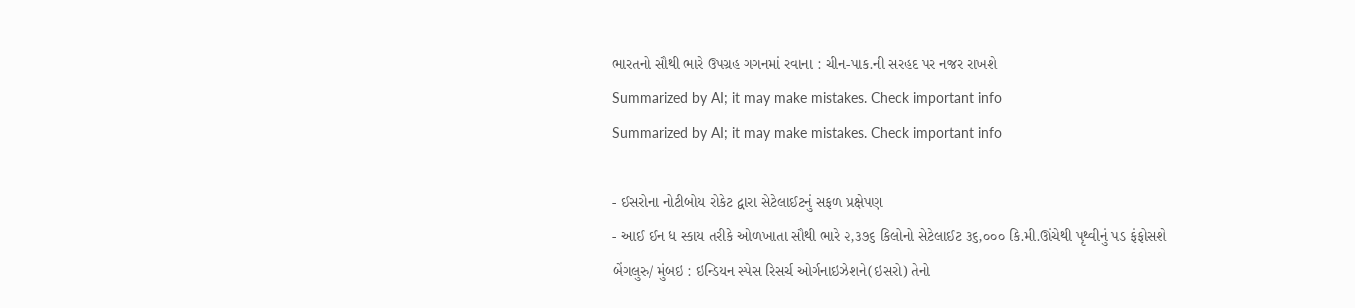ભારતનો સૌથી ભારે ઉપગ્રહ ગગનમાં રવાના : ચીન-પાક.ની સરહદ પર નજર રાખશે
Summarized by AI; it may make mistakes. Check important info
Summarized by AI; it may make mistakes. Check important info

- ઈસરોના નોટીબોય રોકેટ દ્વારા સેટેલાઈટનું સફળ પ્રક્ષેપણ
- આઈ ઈન ધ સ્કાય તરીકે ઓળખાતા સૌથી ભારે ૨,૩૭૬ કિલોનો સેટેલાઈટ ૩૬,૦૦૦ કિ.મી.ઊંચેથી પૃથ્વીનું પડ ફંફોસશે
બેંગલુરુ/ મુંબઇ : ઇન્ડિયન સ્પેસ રિસર્ચ ઓર્ગનાઇઝેશને(ઇસરો) તેનો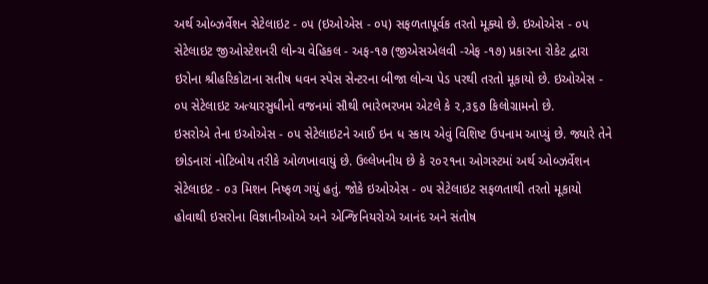અર્થ ઓબ્ઝર્વેશન સેટેલાઇટ - ૦૫ (ઇઓએસ - ૦૫) સફળતાપૂર્વક તરતો મૂક્યો છે. ઇઓએસ - ૦૫ સેટેલાઇટ જીઓસ્ટેશનરી લોન્ચ વેહિકલ - અફ-૧૭ (જીએસએલવી -એફ -૧૭) પ્રકારના રોકેટ દ્વારા ઇરોના શ્રીહરિકોટાના સતીષ ધવન સ્પેસ સેન્ટરના બીજા લોન્ચ પેડ પરથી તરતો મૂકાયો છે. ઇઓએસ - ૦૫ સેટેલાઇટ અત્યારસુધીનો વજનમાં સૌથી ભારેભરખમ એટલે કે ૨,૩૬૭ કિલોગ્રામનો છે.
ઇસરોએ તેના ઇઓએસ - ૦૫ સેટેલાઇટને આઈ ઇન ધ સ્કાય એવું વિશિષ્ટ ઉપનામ આપ્યું છે. જ્યારે તેને છોડનારાં નોટિબોય તરીકે ઓળખાવાયું છે. ઉલ્લેખનીય છે કે ૨૦૨૧ના ઓગસ્ટમાં અર્થ ઓબ્ઝર્વેશન સેટેલાઇટ - ૦૩ મિશન નિષ્ફળ ગયું હતું. જોકે ઇઓએસ - ૦૫ સેટેલાઇટ સફળતાથી તરતો મૂકાયો હોવાથી ઇસરોના વિજ્ઞાનીઓએ અને એન્જિનિયરોએ આનંદ અને સંતોષ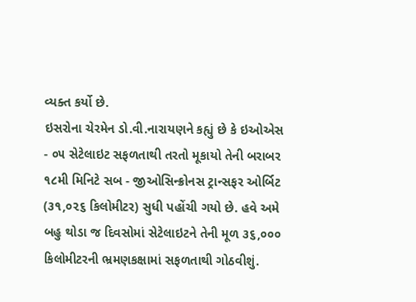વ્યક્ત કર્યો છે.
ઇસરોના ચેરમેન ડો.વી.નારાયણને કહ્યું છે કે ઇઓએસ - ૦૫ સેટેલાઇટ સફળતાથી તરતો મૂકાયો તેની બરાબર ૧૮મી મિનિટે સબ - જીઓસિન્ક્રોનસ ટ્રાન્સફર ઓર્બિટ (૩૧,૦૨૬ કિલોમીટર) સુધી પહોંચી ગયો છે. હવે અમે બહુ થોડા જ દિવસોમાં સેટેલાઇટને તેની મૂળ ૩૬,૦૦૦ કિલોમીટરની ભ્રમણકક્ષામાં સફળતાથી ગોઠવીશું.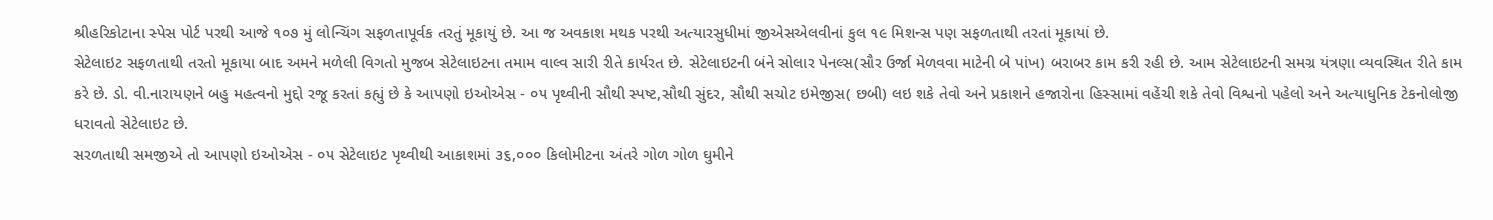શ્રીહરિકોટાના સ્પેસ પોર્ટ પરથી આજે ૧૦૭ મું લોન્ચિંગ સફળતાપૂર્વક તરતું મૂકાયું છે. આ જ અવકાશ મથક પરથી અત્યારસુધીમાં જીએસએલવીનાં કુલ ૧૯ મિશન્સ પણ સફળતાથી તરતાં મૂકાયાં છે.
સેટેલાઇટ સફળતાથી તરતો મૂકાયા બાદ અમને મળેલી વિગતો મુજબ સેટેલાઇટના તમામ વાલ્વ સારી રીતે કાર્યરત છે. સેટેલાઇટની બંને સોલાર પેનલ્સ(સૌર ઉર્જા મેળવવા માટેની બે પાંખ) બરાબર કામ કરી રહી છે. આમ સેટેલાઇટની સમગ્ર યંત્રણા વ્યવસ્થિત રીતે કામ કરે છે. ડો. વી.નારાયણને બહુ મહત્વનો મુદ્દો રજૂ કરતાં કહ્યું છે કે આપણો ઇઓએસ - ૦૫ પૃથ્વીની સૌથી સ્પષ્ટ,સૌથી સુંદર, સૌથી સચોટ ઇમેજીસ( છબી) લઇ શકે તેવો અને પ્રકાશને હજારોના હિસ્સામાં વહેંચી શકે તેવો વિશ્વનો પહેલો અને અત્યાધુનિક ટેકનોલોજી ધરાવતો સેટેલાઇટ છે.
સરળતાથી સમજીએ તો આપણો ઇઓએસ - ૦૫ સેટેલાઇટ પૃથ્વીથી આકાશમાં ૩૬,૦૦૦ કિલોમીટના અંતરે ગોળ ગોળ ઘુમીને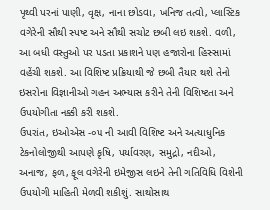પૃથ્વી પરનાં પાણી, વૃક્ષ, નાના છોડવા, ખનિજ તત્વો, પ્લાસ્ટિક વગેરેની સૌથી સ્પષ્ટ અને સૌથી સચોટ છબી લઇ શકશે. વળી, આ બધી વસ્તુઓ પર પડતા પ્રકાશને પણ હજારોના હિસ્સામાં વહેંચી શકશે. આ વિશિષ્ટ પ્રક્રિયાથી જે છબી તૈયાર થશે તેનો ઇસરોના વિજ્ઞાનીઓ ગહન અભ્યાસ કરીને તેની વિશિષ્ટતા અને ઉપયોગીતા નક્કી કરી શકશે.
ઉપરાંત, ઇઓએસ -૦૫ ની આવી વિશિષ્ટ અને અત્યાધુનિક ટેકનોલોજીથી આપણે કૃષિ, પર્યાવરણ, સમુદ્રો, નદીઓ, અનાજ, ફળ, ફૂલ વગેરેની ઇમેજીસ લઇને તેની ગતિવિધિ વિશેની ઉપયોગી માહિતી મેળવી શકીશું. સાથોસાથ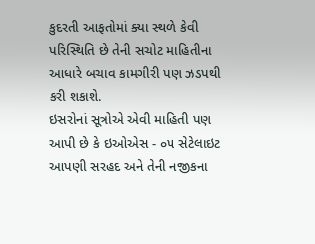કુદરતી આફતોમાં ક્યા સ્થળે કેવી પરિસ્થિતિ છે તેની સચોટ માહિતીના આધારે બચાવ કામગીરી પણ ઝડપથી કરી શકાશે.
ઇસરોનાં સૂત્રોએ એવી માહિતી પણ આપી છે કે ઇઓએસ - ૦૫ સેટેલાઇટ આપણી સરહદ અને તેની નજીકના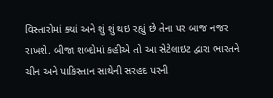વિસ્તારોમાં ક્યાં અને શું શું થઇ રહ્યું છે તેના પર બાજ નજર રાખશે. બીજા શબ્દોમાં કહીએ તો આ સેટેલાઇટ દ્વારા ભારતને ચીન અને પાકિસ્તાન સાથેની સરહદ પરની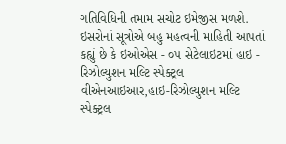ગતિવિધિની તમામ સચોટ ઇમેજીસ મળશે.
ઇસરોનાં સૂત્રોએ બહુ મહત્વની માહિતી આપતાં કહ્યું છે કે ઇઓએસ - ૦૫ સેટેલાઇટમાં હાઇ - રિઝોલ્યુશન મલ્ટિ સ્પેક્ટ્રલ વીએનઆઇઆર,હાઇ-રિઝોલ્યુશન મલ્ટિ સ્પેક્ટ્રલ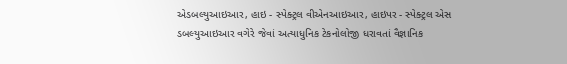એડબલ્યુઆઇઆર, હાઇ - સ્પેક્ટ્રલ વીએનઆઇઆર, હાઇપર - સ્પેક્ટ્રલ એસ ડબલ્યુઆઇઆર વગેરે જેવાં અત્યાધુનિક ટેકનોલોજી ધરાવતાં વૈજ્ઞાનિક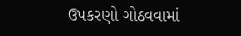ઉપકરણો ગોઠવવામાં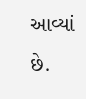આવ્યાં છે.